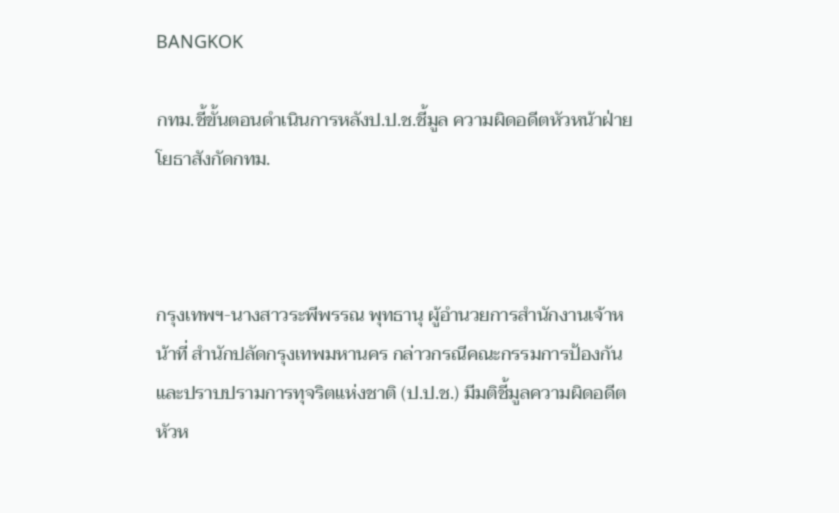BANGKOK

กทม.ชี้ขั้นตอนดำเนินการหลังป.ป.ช.ชี้มูล ความผิดอดีตหัวหน้าฝ่ายโยธาสังกัดกทม.



กรุงเทพฯ-นางสาวระพีพรรณ พุทธานุ ผู้อำนวยการสำนักงานเจ้าหน้าที่ สำนักปลัดกรุงเทพมหานคร กล่าวกรณีคณะกรรมการป้องกันและปราบปรามการทุจริตแห่งชาติ (ป.ป.ช.) มีมติชี้มูลความผิดอดีตหัวห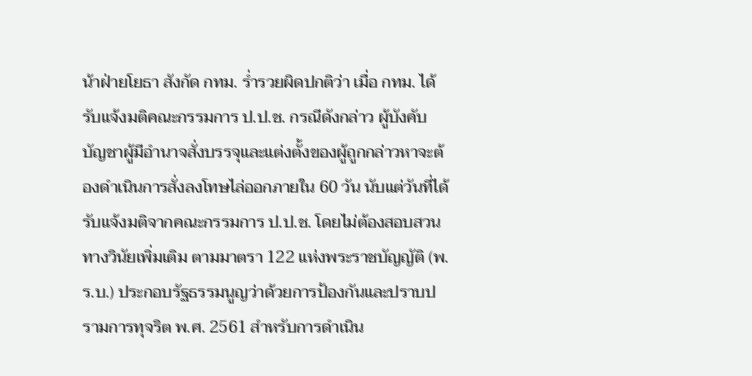น้าฝ่ายโยธา สังกัด กทม. ร่ำรวยผิดปกติว่า เมื่อ กทม. ได้รับแจ้งมติคณะกรรมการ ป.ป.ช. กรณีดังกล่าว ผู้บังคับบัญชาผู้มีอำนาจสั่งบรรจุและแต่งตั้งของผู้ถูกกล่าวหาจะต้องดำเนินการสั่งลงโทษไล่ออกภายใน 60 วัน นับแต่วันที่ได้รับแจ้งมติจากคณะกรรมการ ป.ป.ช. โดยไม่ต้องสอบสวนทางวินัยเพิ่มเติม ตามมาตรา 122 แห่งพระราชบัญญัติ (พ.ร.บ.) ประกอบรัฐธรรมนูญว่าด้วยการป้องกันและปราบปรามการทุจริต พ.ศ. 2561 สำหรับการดำเนิน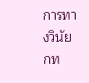การทางวินัย กท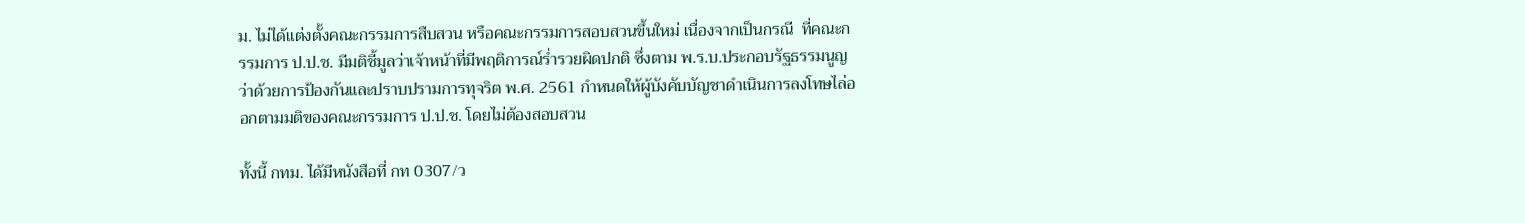ม. ไม่ได้แต่งตั้งคณะกรรมการสืบสวน หรือคณะกรรมการสอบสวนขึ้นใหม่ เนื่องจากเป็นกรณี  ที่คณะกรรมการ ป.ป.ช. มีมติชี้มูลว่าเจ้าหน้าที่มีพฤติการณ์ร่ำรวยผิดปกติ ซึ่งตาม พ.ร.บ.ประกอบรัฐธรรมนูญว่าด้วยการป้องกันและปราบปรามการทุจริต พ.ศ. 2561 กำหนดให้ผู้บังคับบัญชาดำเนินการลงโทษไล่ออกตามมติของคณะกรรมการ ป.ป.ช. โดยไม่ต้องสอบสวน

ทั้งนี้ กทม. ได้มีหนังสือที่ กท 0307/ว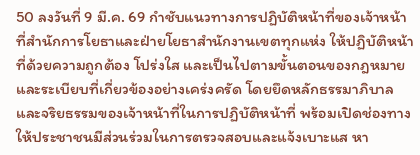50 ลงวันที่ 9 มี.ค. 69 กำชับแนวทางการปฏิบัติหน้าที่ของเจ้าหน้าที่สำนักการโยธาและฝ่ายโยธาสำนักงานเขตทุกแห่ง ให้ปฏิบัติหน้าที่ด้วยความถูกต้อง โปร่งใส และเป็นไปตามขั้นตอนของกฎหมายและระเบียบที่เกี่ยวข้องอย่างเคร่งครัด โดยยึดหลักธรรมาภิบาลและจริยธรรมของเจ้าหน้าที่ในการปฏิบัติหน้าที่ พร้อมเปิดช่องทางให้ประชาชนมีส่วนร่วมในการตรวจสอบและแจ้งเบาะแส หา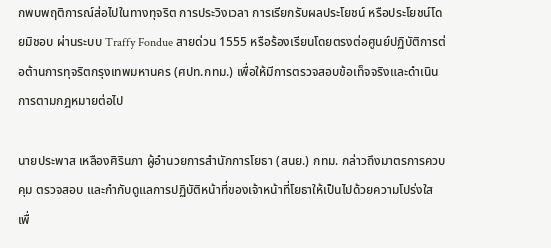กพบพฤติการณ์ส่อไปในทางทุจริต การประวิงเวลา การเรียกรับผลประโยชน์ หรือประโยชน์โดยมิชอบ ผ่านระบบ Traffy Fondue สายด่วน 1555 หรือร้องเรียนโดยตรงต่อศูนย์ปฏิบัติการต่อต้านการทุจริตกรุงเทพมหานคร (ศปท.กทม.) เพื่อให้มีการตรวจสอบข้อเท็จจริงและดำเนินการตามกฎหมายต่อไป

นายประพาส เหลืองศิรินภา ผู้อำนวยการสำนักการโยธา (สนย.) กทม. กล่าวถึงมาตรการควบคุม ตรวจสอบ และกำกับดูแลการปฏิบัติหน้าที่ของเจ้าหน้าที่โยธาให้เป็นไปด้วยความโปร่งใส เพื่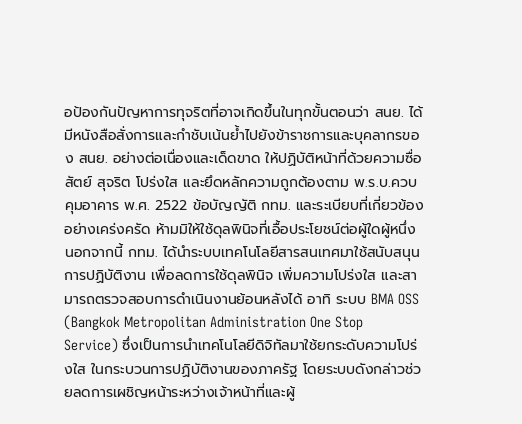อป้องกันปัญหาการทุจริตที่อาจเกิดขึ้นในทุกขั้นตอนว่า สนย. ได้มีหนังสือสั่งการและกำชับเน้นย้ำไปยังข้าราชการและบุคลากรของ สนย. อย่างต่อเนื่องและเด็ดขาด ให้ปฏิบัติหน้าที่ด้วยความซื่อสัตย์ สุจริต โปร่งใส และยึดหลักความถูกต้องตาม พ.ร.บ.ควบคุมอาคาร พ.ศ. 2522 ข้อบัญญัติ กทม. และระเบียบที่เกี่ยวข้องอย่างเคร่งครัด ห้ามมิให้ใช้ดุลพินิจที่เอื้อประโยชน์ต่อผู้ใดผู้หนึ่ง นอกจากนี้ กทม. ได้นำระบบเทคโนโลยีสารสนเทศมาใช้สนับสนุนการปฏิบัติงาน เพื่อลดการใช้ดุลพินิจ เพิ่มความโปร่งใส และสามารถตรวจสอบการดำเนินงานย้อนหลังได้ อาทิ ระบบ BMA OSS (Bangkok Metropolitan Administration One Stop Service) ซึ่งเป็นการนำเทคโนโลยีดิจิทัลมาใช้ยกระดับความโปร่งใส ในกระบวนการปฏิบัติงานของภาครัฐ โดยระบบดังกล่าวช่วยลดการเผชิญหน้าระหว่างเจ้าหน้าที่และผู้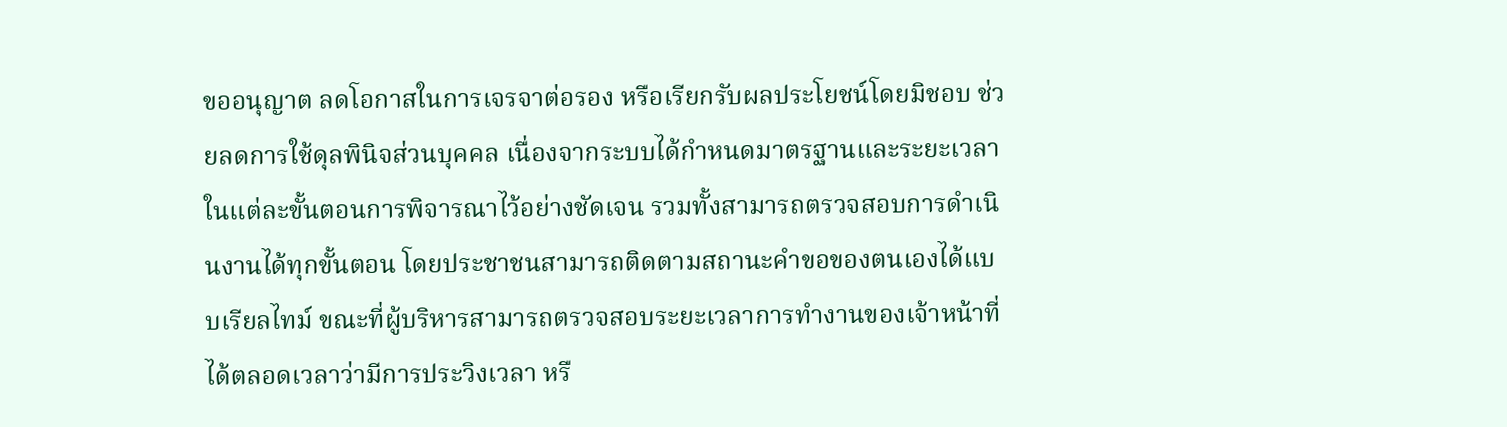ขออนุญาต ลดโอกาสในการเจรจาต่อรอง หรือเรียกรับผลประโยชน์โดยมิชอบ ช่วยลดการใช้ดุลพินิจส่วนบุคคล เนื่องจากระบบได้กำหนดมาตรฐานและระยะเวลาในแต่ละขั้นตอนการพิจารณาไว้อย่างชัดเจน รวมทั้งสามารถตรวจสอบการดำเนินงานได้ทุกขั้นตอน โดยประชาชนสามารถติดตามสถานะคำขอของตนเองได้แบบเรียลไทม์ ขณะที่ผู้บริหารสามารถตรวจสอบระยะเวลาการทำงานของเจ้าหน้าที่ได้ตลอดเวลาว่ามีการประวิงเวลา หรื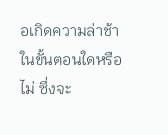อเกิดความล่าช้าในขั้นตอนใดหรือไม่ ซึ่งจะ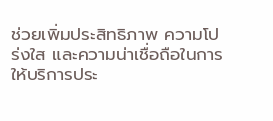ช่วยเพิ่มประสิทธิภาพ ความโปร่งใส และความน่าเชื่อถือในการให้บริการประ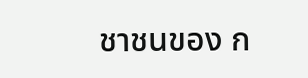ชาชนของ ก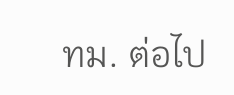ทม. ต่อไป